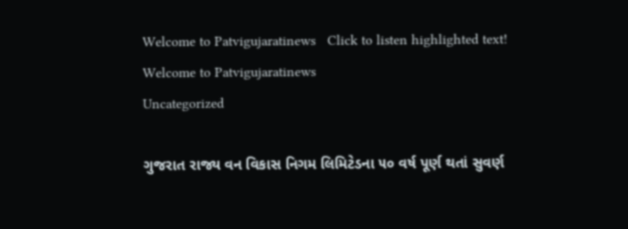Welcome to Patvigujaratinews   Click to listen highlighted text! Welcome to Patvigujaratinews
Uncategorized

ગુજરાત રાજ્ય વન વિકાસ નિગમ લિમિટેડના ૫૦ વર્ષ પૂર્ણ થતાં સુવર્ણ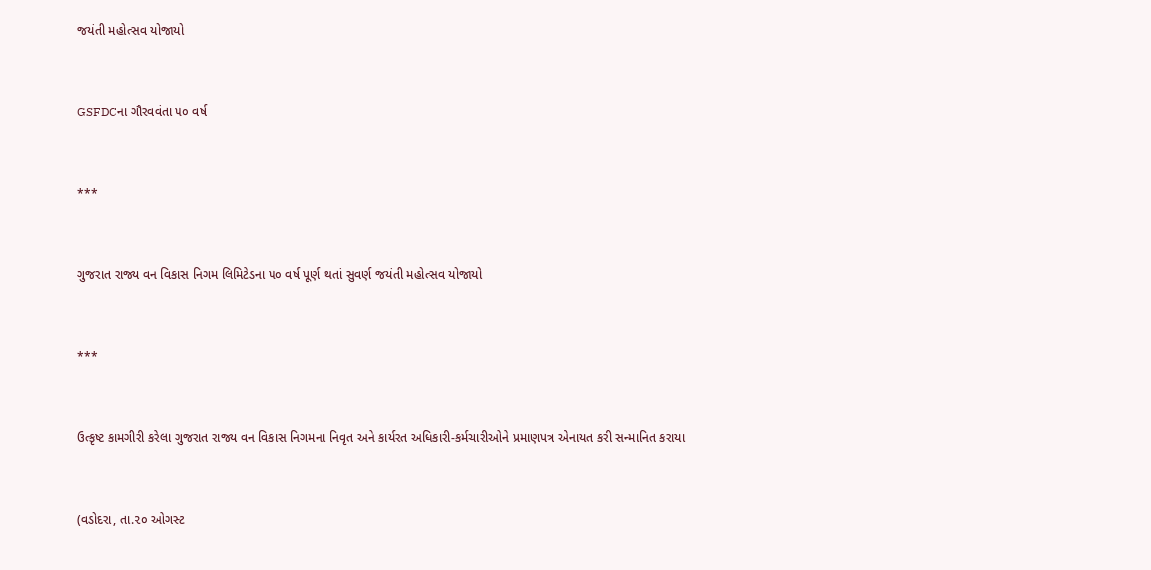જયંતી મહોત્સવ યોજાયો



GSFDCના ગૌરવવંતા ૫૦ વર્ષ



***



ગુજરાત રાજ્ય વન વિકાસ નિગમ લિમિટેડના ૫૦ વર્ષ પૂર્ણ થતાં સુવર્ણ જયંતી મહોત્સવ યોજાયો



***



ઉત્કૃષ્ટ કામગીરી કરેલા ગુજરાત રાજ્ય વન વિકાસ નિગમના નિવૃત અને કાર્યરત અધિકારી-કર્મચારીઓને પ્રમાણપત્ર એનાયત કરી સન્માનિત કરાયા



(વડોદરા, તા.૨૦ ઓગસ્ટ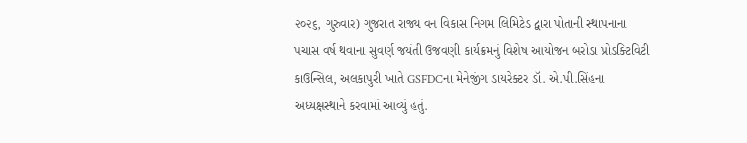૨૦૨૬, ગુરુવાર) ગુજરાત રાજ્ય વન વિકાસ નિગમ લિમિટેડ દ્વારા પોતાની સ્થાપનાના પચાસ વર્ષ થવાના સુવર્ણ જયંતી ઉજવણી કાર્યક્રમનું વિશેષ આયોજન બરોડા પ્રોડક્ટિવિટી કાઉન્સિલ, અલકાપુરી ખાતે GSFDCના મેનેજીંગ ડાયરેક્ટર ડૉ. એ.પી.સિંહના અધ્યક્ષસ્થાને કરવામાં આવ્યું હતું.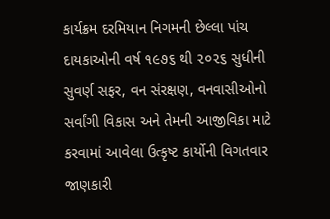કાર્યક્રમ દરમિયાન નિગમની છેલ્લા પાંચ દાયકાઓની વર્ષ ૧૯૭૬ થી ૨૦૨૬ સુધીની સુવર્ણ સફર, વન સંરક્ષણ, વનવાસીઓનો સર્વાંગી વિકાસ અને તેમની આજીવિકા માટે કરવામાં આવેલા ઉત્કૃષ્ટ કાર્યોની વિગતવાર જાણકારી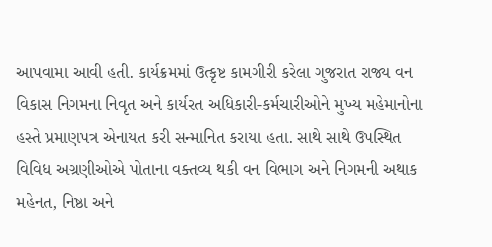આપવામા આવી હતી. કાર્યક્રમમાં ઉત્કૃષ્ટ કામગીરી કરેલા ગુજરાત રાજ્ય વન વિકાસ નિગમના નિવૃત અને કાર્યરત અધિકારી-કર્મચારીઓને મુખ્ય મહેમાનોના હસ્તે પ્રમાણપત્ર એનાયત કરી સન્માનિત કરાયા હતા. સાથે સાથે ઉપસ્થિત વિવિધ અગ્રણીઓએ પોતાના વક્તવ્ય થકી વન વિભાગ અને નિગમની અથાક મહેનત, નિષ્ઠા અને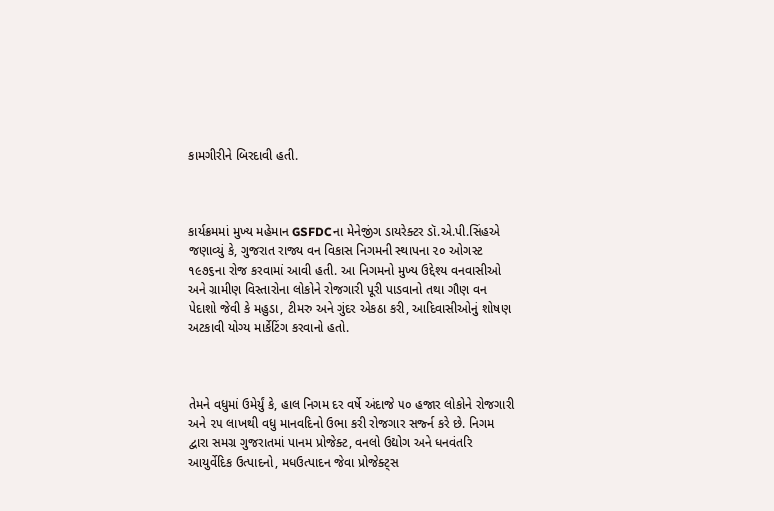કામગીરીને બિરદાવી હતી.



કાર્યક્રમમાં મુખ્ય મહેમાન GSFDCના મેનેજીંગ ડાયરેક્ટર ડૉ.એ.પી.સિંહએ જણાવ્યું કે, ગુજરાત રાજ્ય વન વિકાસ નિગમની સ્થાપના ૨૦ ઓગસ્ટ ૧૯૭૬ના રોજ કરવામાં આવી હતી. આ નિગમનો મુખ્ય ઉદ્દેશ્ય વનવાસીઓ અને ગ્રામીણ વિસ્તારોના લોકોને રોજગારી પૂરી પાડવાનો તથા ગૌણ વન પેદાશો જેવી કે મહુડા, ટીમરુ અને ગુંદર એકઠા કરી, આદિવાસીઓનું શોષણ અટકાવી યોગ્ય માર્કેટિંગ કરવાનો હતો.



તેમને વધુમાં ઉમેર્યું કે, હાલ નિગમ દર વર્ષે અંદાજે ૫૦ હજાર લોકોને રોજગારી અને ૨૫ લાખથી વધુ માનવદિનો ઉભા કરી રોજગાર સર્જ્ન કરે છે. નિગમ દ્વારા સમગ્ર ગુજરાતમાં પાનમ પ્રોજેક્ટ, વનલો ઉદ્યોગ અને ધનવંતરિ આયુર્વેદિક ઉત્પાદનો, મધઉત્પાદન જેવા પ્રોજેક્ટ્સ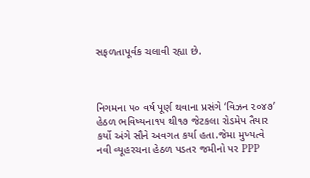સફળતાપૂર્વક ચલાવી રહ્યા છે.



નિગમના ૫૦ વર્ષ પૂર્ણ થવાના પ્રસંગે ‘વિઝન ૨૦૪૭’ હેઠળ ભવિષ્યના૧૫ થી૧૭ જેટકલા રોડમેપ તૈયાર કર્યો અંગે સૌને અવગત કર્યા હતા.જેમા મુખ્યત્વે નવી વ્યૂહરચના હેઠળ પડતર જમીનો પર PPP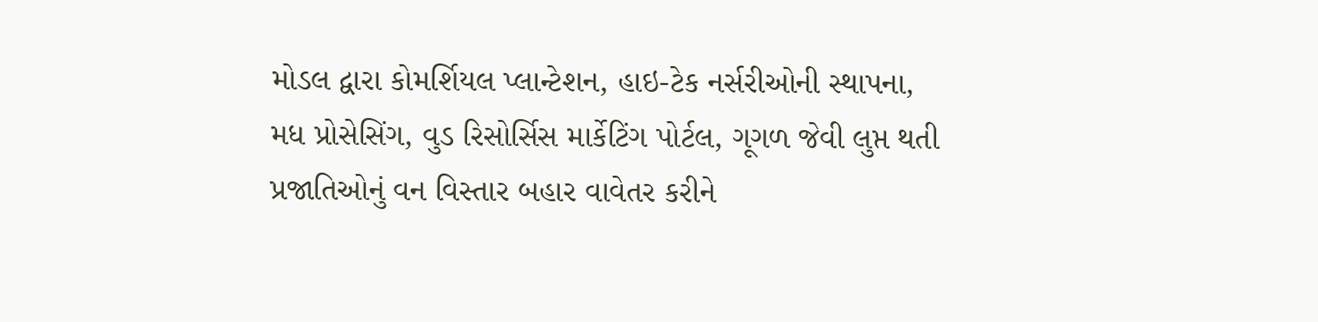મોડલ દ્વારા કોમર્શિયલ પ્લાન્ટેશન, હાઇ-ટેક નર્સરીઓની સ્થાપના, મધ પ્રોસેસિંગ, વુડ રિસોર્સિસ માર્કેટિંગ પોર્ટલ, ગૂગળ જેવી લુપ્ત થતી પ્રજાતિઓનું વન વિસ્તાર બહાર વાવેતર કરીને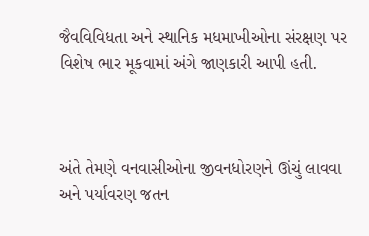જૈવવિવિધતા અને સ્થાનિક મધમાખીઓના સંરક્ષણ પર વિશેષ ભાર મૂકવામાં અંગે જાણકારી આપી હતી.



અંતે તેમણે વનવાસીઓના જીવનધોરણને ઊંચું લાવવા અને પર્યાવરણ જતન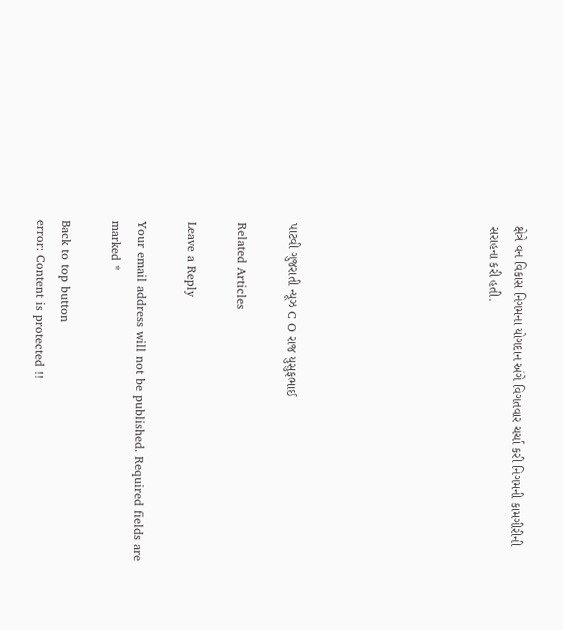ક્ષેત્રે વન વિકાસ નિગમના યોગદાન અંગે વિગતવાર ચર્ચા કરી નિગમની કામગીરીની સરાહના કરી હતી.







પાટવી ગુજરાતી ન્યૂઝ C O રાજ યુસુફભાઈ

Related Articles

Leave a Reply

Your email address will not be published. Required fields are marked *

Back to top button
error: Content is protected !!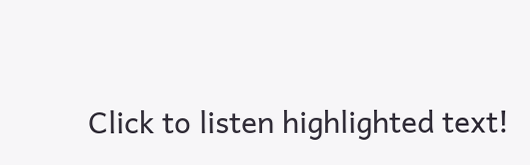Click to listen highlighted text!